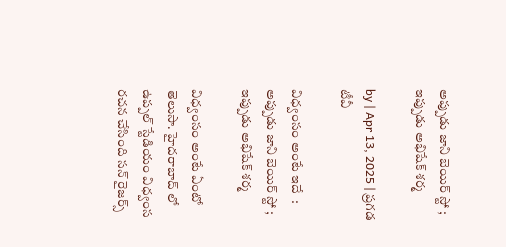అప్పుడు జాని బెయిర్ స్టో ; ఇప్పుడు అభిషేక్ శర్మ

by | Apr 13, 2025 | ప్రగడ టీవీ

విధ్వంసం అంటే ఇదే  :  అప్పుడు జాని బెయిర్ స్టో ; ఇప్పుడు అభిషేక్ శర్మ

విధ్వంసం అంటే ఏంటో తెలుసా. హైదరాబాద్ లో ఉప్పల్ స్టేడియం విధ్వంస రచన చేసింది సన్ రైజర్స్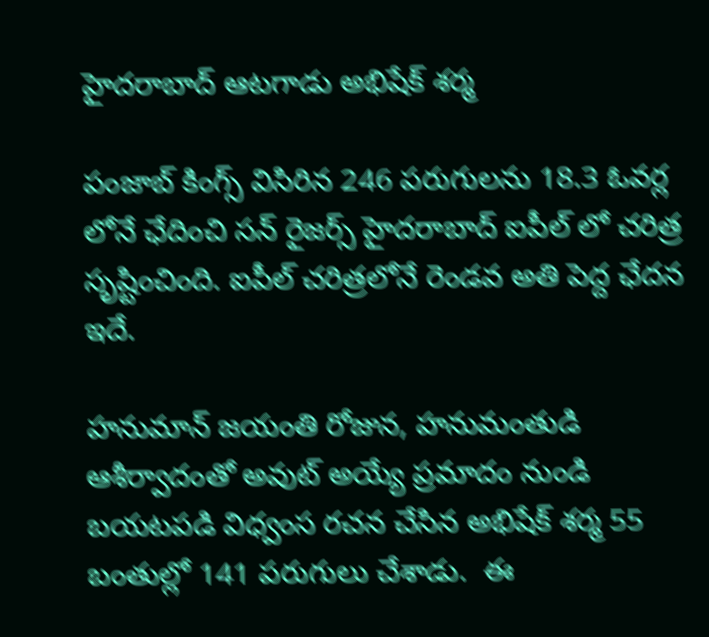హైదరాబాద్ ఆటగాడు అభిషేక్ శర్మ

పంజాబ్ కింగ్స్ విసిరిన 246 పరుగులను 18.3 ఓవర్ల లోనే ఛేదించి సన్ రైజర్స్ హైదరాబాద్ ఐపీల్ లో చరిత్ర సృష్టించింది. ఐపీల్ చరిత్రలోనే రెండవ అతి పెద్ద ఛేదన ఇదే.

హనుమాన్ జయంతి రోజున, హనుమంతుడి ఆశీర్వాదంతో అవుట్ అయ్యే ప్రమాదం నుండి బయటపడి విధ్వంస రచన చేసిన అభిషేక్ శర్మ 55 బంతుల్లో 141 పరుగులు చేశాడు.  ఈ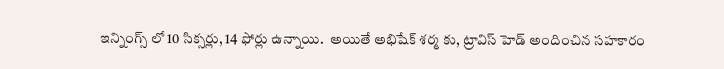ఇన్నింగ్స్ లో 10 సిక్సర్లు, 14 ఫోర్లు ఉన్నాయి.  అయితే అభిషేక్ శర్మ కు, ట్రావిస్ హెడ్ అందించిన సహకారం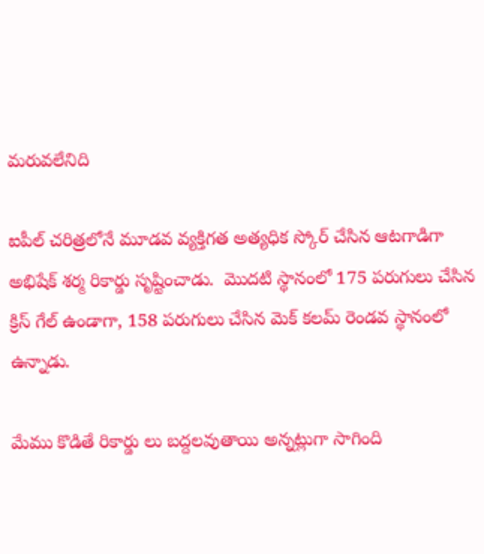మరువలేనిది

ఐపీల్ చరిత్రలోనే మూడవ వ్యక్తిగత అత్యధిక స్కోర్ చేసిన ఆటగాడిగా అభిషేక్ శర్మ రికార్డు సృష్టించాడు.  మొదటి స్థానంలో 175 పరుగులు చేసిన క్రిస్ గేల్ ఉండాగా, 158 పరుగులు చేసిన మెక్ కలమ్ రెండవ స్థానంలో ఉన్నాడు.

మేము కొడితే రికార్డు లు బద్దలవుతాయి అన్నట్లుగా సాగింది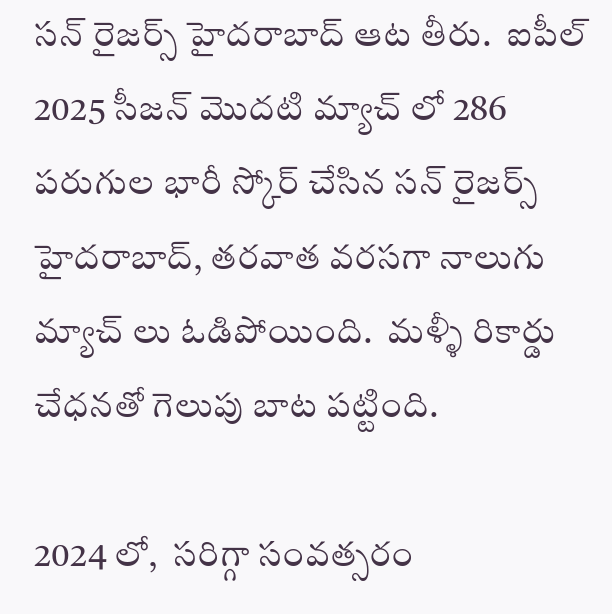సన్ రైజర్స్ హైదరాబాద్ ఆట తీరు.  ఐపీల్ 2025 సీజన్ మొదటి మ్యాచ్ లో 286 పరుగుల భారీ స్కోర్ చేసిన సన్ రైజర్స్ హైదరాబాద్, తరవాత వరసగా నాలుగు మ్యాచ్ లు ఓడిపోయింది.  మళ్ళీ రికార్డు చేధనతో గెలుపు బాట పట్టింది.

2024 లో,  సరిగ్గా సంవత్సరం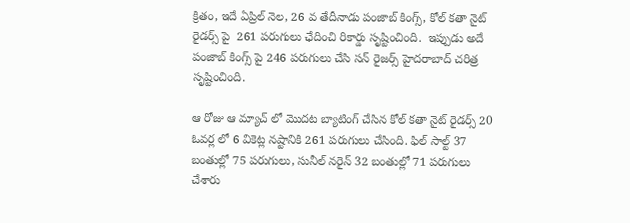క్రితం, ఇదే ఏప్రిల్ నెల, 26 వ తేదీనాడు పంజాబ్ కింగ్స్, కోల్ కతా నైట్ రైడర్స్ పై  261 పరుగులు ఛేదించి రికార్డు సృష్టించింది.  ఇప్పుడు అదే పంజాబ్ కింగ్స్ పై 246 పరుగులు చేసి సన్ రైజర్స్ హైదరాబాద్ చరిత్ర సృష్టించింది.

ఆ రోజు ఆ మ్యాచ్ లో మొదట బ్యాటింగ్ చేసిన కోల్ కతా నైట్ రైడర్స్ 20 ఓవర్ల లో 6 వికెట్ల నష్టానికి 261 పరుగులు చేసింది. ఫిల్ సాల్ట్ 37 బంతుల్లో 75 పరుగులు, సునీల్ నరైన్ 32 బంతుల్లో 71 పరుగులు చేశారు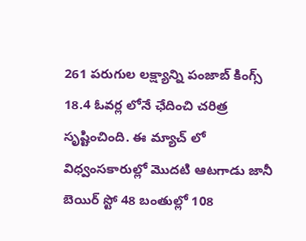261 పరుగుల లక్ష్యాన్ని పంజాబ్ కింగ్స్ 18.4 ఓవర్ల లోనే ఛేదించి చరిత్ర సృష్టించింది. ఈ మ్యాచ్ లో విధ్వంసకారుల్లో మొదటి ఆటగాడు జానీ బెయిర్ స్టో 48 బంతుల్లో 108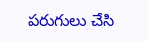పరుగులు చేసి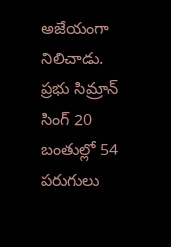అజేయంగా నిలిచాడు. ప్రభు సిమ్రాన్ సింగ్ 20 బంతుల్లో 54 పరుగులు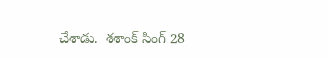చేశాడు.  శశాంక్ సింగ్ 28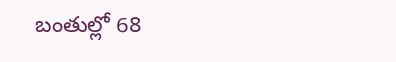బంతుల్లో 68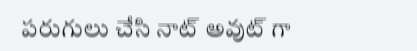పరుగులు చేసి నాట్ అవుట్ గా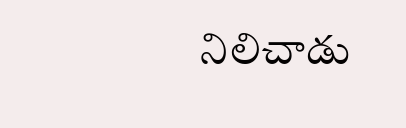నిలిచాడు